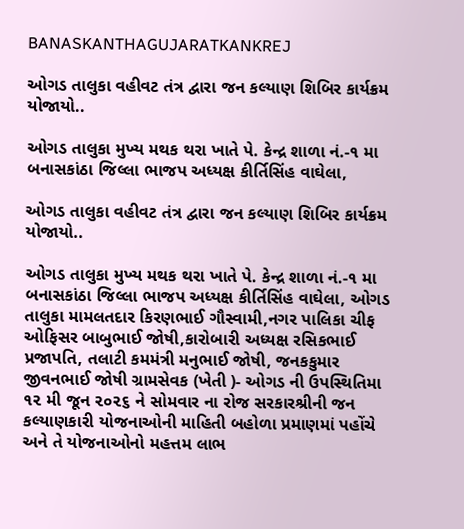BANASKANTHAGUJARATKANKREJ

ઓગડ તાલુકા વહીવટ તંત્ર દ્વારા જન કલ્યાણ શિબિર કાર્યક્રમ યોજાયો..

ઓગડ તાલુકા મુખ્ય મથક થરા ખાતે પે. કેન્દ્ર શાળા નં.-૧ મા બનાસકાંઠા જિલ્લા ભાજપ અધ્યક્ષ કીર્તિસિંહ વાઘેલા,

ઓગડ તાલુકા વહીવટ તંત્ર દ્વારા જન કલ્યાણ શિબિર કાર્યક્રમ યોજાયો..

ઓગડ તાલુકા મુખ્ય મથક થરા ખાતે પે. કેન્દ્ર શાળા નં.-૧ મા બનાસકાંઠા જિલ્લા ભાજપ અધ્યક્ષ કીર્તિસિંહ વાઘેલા, ઓગડ તાલુકા મામલતદાર કિરણભાઈ ગૌસ્વામી,નગર પાલિકા ચીફ ઓફિસર બાબુભાઈ જોષી,કારોબારી અધ્યક્ષ રસિકભાઈ પ્રજાપતિ, તલાટી કમમંત્રી મનુભાઈ જોષી, જનકકુમાર જીવનભાઈ જોષી ગ્રામસેવક (ખેતી )- ઓગડ ની ઉપસ્થિતિમા ૧૨ મી જૂન ૨૦૨૬ ને સોમવાર ના રોજ સરકારશ્રીની જન કલ્યાણકારી યોજનાઓની માહિતી બહોળા પ્રમાણમાં પહોંચે અને તે યોજનાઓનો મહત્તમ લાભ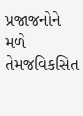પ્રજાજનોને મળે તેમજવિકસિત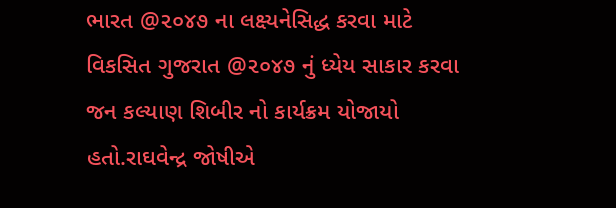ભારત @૨૦૪૭ ના લક્ષ્યનેસિદ્ધ કરવા માટે વિકસિત ગુજરાત @૨૦૪૭ નું ધ્યેય સાકાર કરવા જન કલ્યાણ શિબીર નો કાર્યક્રમ યોજાયો હતો.રાઘવેન્દ્ર જોષીએ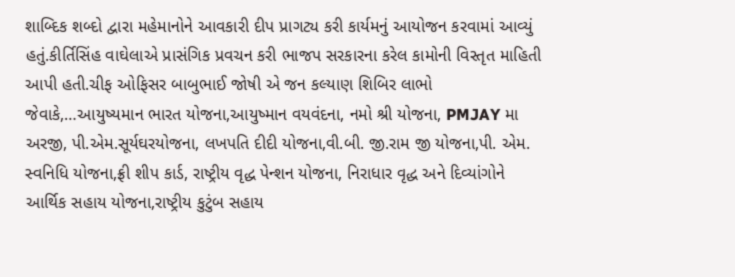શાબ્દિક શબ્દો દ્વારા મહેમાનોને આવકારી દીપ પ્રાગટ્ય કરી કાર્યમનું આયોજન કરવામાં આવ્યું હતું.કીર્તિસિંહ વાઘેલાએ પ્રાસંગિક પ્રવચન કરી ભાજપ સરકારના કરેલ કામોની વિસ્તૃત માહિતી આપી હતી.ચીફ ઓફિસર બાબુભાઈ જોષી એ જન કલ્યાણ શિબિર લાભો જેવાકે,…આયુષ્યમાન ભારત યોજના,આયુષ્માન વયવંદના, નમો શ્રી યોજના, PMJAY મા અરજી, પી.એમ.સૂર્યઘરયોજના, લખપતિ દીદી યોજના,વી.બી. જી.રામ જી યોજના,પી. એમ. સ્વનિધિ યોજના,ફ્રી શીપ કાર્ડ, રાષ્ટ્રીય વૃદ્ધ પેન્શન યોજના, નિરાધાર વૃદ્ધ અને દિવ્યાંગોને આર્થિક સહાય યોજના,રાષ્ટ્રીય કુટુંબ સહાય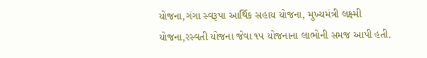યોજના,ગંગા સ્વરૂપા આર્થિક સહાય યોજના, મુખ્યમંત્રી લક્ષ્મી યોજના,રસ્વતી યોજના જેવા ૧૫ યોજનાના લાભોની સમજ આપી હતી.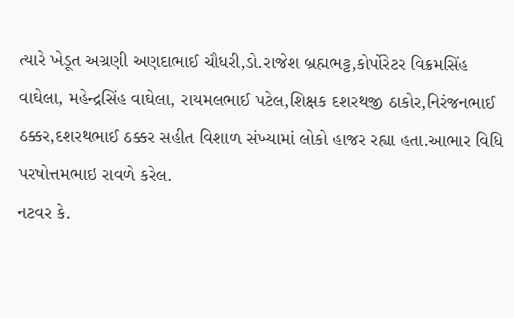ત્યારે ખેડૂત અગ્રણી અણદાભાઈ ચૌધરી,ડો.રાજેશ બ્રહ્મભટ્ટ,કોર્પોરેટર વિક્રમસિંહ વાઘેલા, મહેન્દ્રસિંહ વાઘેલા, રાયમલભાઈ પટેલ,શિક્ષક દશરથજી ઠાકોર,નિરંજનભાઈ ઠક્કર,દશરથભાઈ ઠક્કર સહીત વિશાળ સંખ્યામાં લોકો હાજર રહ્યા હતા.આભાર વિધિ પરષોત્તમભાઇ રાવળે કરેલ.
નટવર કે.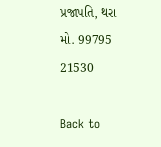પ્રજાપતિ, થરા
મો. 99795 21530

Back to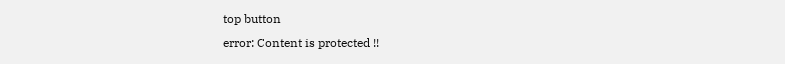top button
error: Content is protected !!